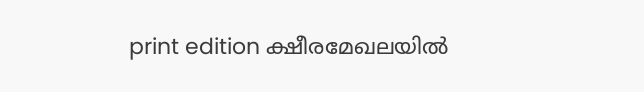print edition ക്ഷീരമേഖലയിൽ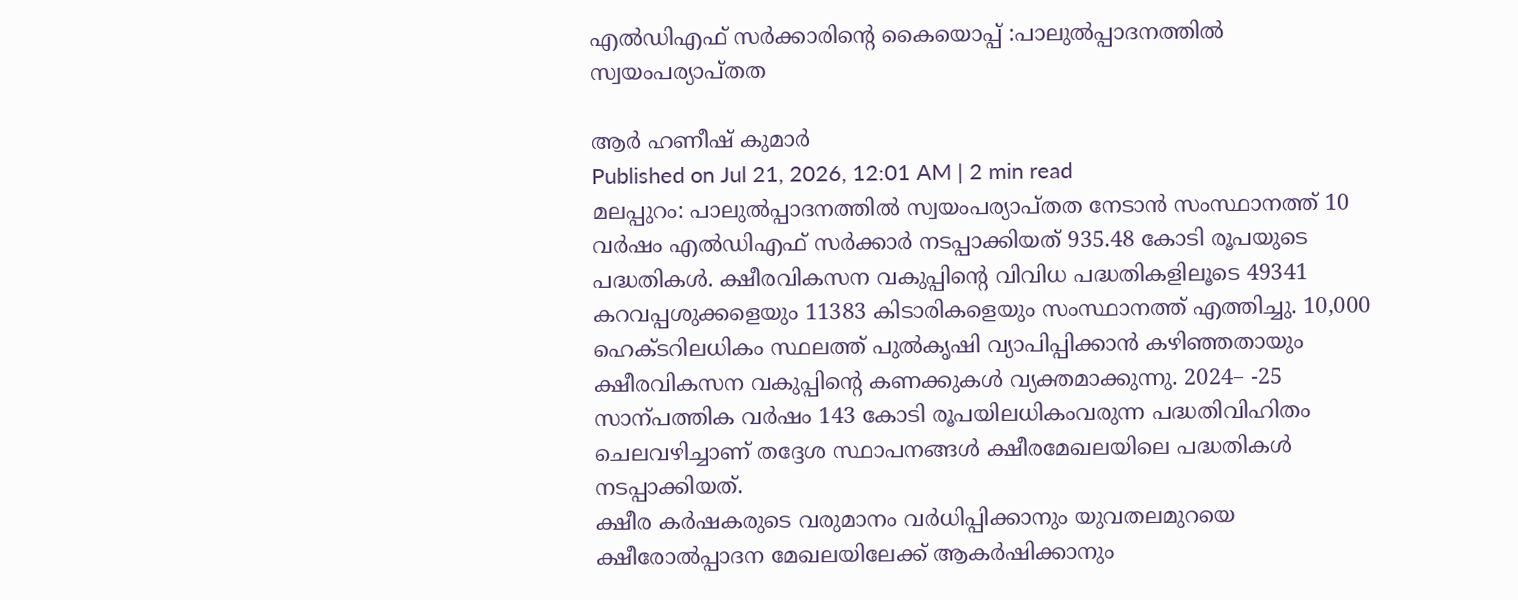എൽഡിഎഫ് സർക്കാരിന്റെ കൈയൊപ്പ് :പാലുൽപ്പാദനത്തിൽ സ്വയംപര്യാപ്തത

ആർ ഹണീഷ് കുമാർ
Published on Jul 21, 2026, 12:01 AM | 2 min read
മലപ്പുറം: പാലുൽപ്പാദനത്തിൽ സ്വയംപര്യാപ്തത നേടാൻ സംസ്ഥാനത്ത് 10 വർഷം എൽഡിഎഫ് സർക്കാർ നടപ്പാക്കിയത് 935.48 കോടി രൂപയുടെ പദ്ധതികൾ. ക്ഷീരവികസന വകുപ്പിന്റെ വിവിധ പദ്ധതികളിലൂടെ 49341 കറവപ്പശുക്കളെയും 11383 കിടാരികളെയും സംസ്ഥാനത്ത് എത്തിച്ചു. 10,000 ഹെക്ടറിലധികം സ്ഥലത്ത് പുൽകൃഷി വ്യാപിപ്പിക്കാൻ കഴിഞ്ഞതായും ക്ഷീരവികസന വകുപ്പിന്റെ കണക്കുകൾ വ്യക്തമാക്കുന്നു. 2024– -25 സാന്പത്തിക വർഷം 143 കോടി രൂപയിലധികംവരുന്ന പദ്ധതിവിഹിതം ചെലവഴിച്ചാണ് തദ്ദേശ സ്ഥാപനങ്ങൾ ക്ഷീരമേഖലയിലെ പദ്ധതികൾ നടപ്പാക്കിയത്.
ക്ഷീര കർഷകരുടെ വരുമാനം വർധിപ്പിക്കാനും യുവതലമുറയെ ക്ഷീരോൽപ്പാദന മേഖലയിലേക്ക് ആകർഷിക്കാനും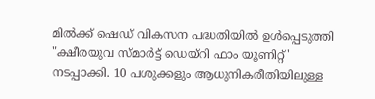മിൽക്ക് ഷെഡ് വികസന പദ്ധതിയിൽ ഉൾപ്പെടുത്തി "ക്ഷീരയുവ സ്മാർട്ട് ഡെയ്റി ഫാം യൂണിറ്റ്' നടപ്പാക്കി. 10 പശുക്കളും ആധുനികരീതിയിലുള്ള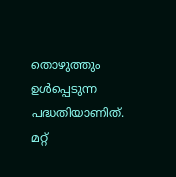തൊഴുത്തും ഉൾപ്പെടുന്ന പദ്ധതിയാണിത്. മറ്റ്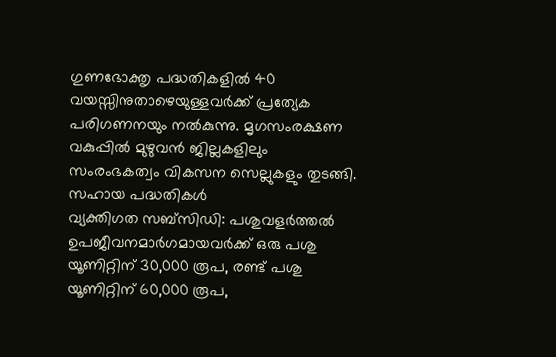ഗുണഭോക്തൃ പദ്ധതികളിൽ 40 വയസ്സിനുതാഴെയുള്ളവർക്ക് പ്രത്യേക പരിഗണനയും നൽകുന്നു. മൃഗസംരക്ഷണ വകുപ്പിൽ മുഴുവൻ ജില്ലകളിലും സംരംഭകത്വം വികസന സെല്ലുകളും തുടങ്ങി.
സഹായ പദ്ധതികൾ
വ്യക്തിഗത സബ്സിഡി: പശുവളർത്തൽ ഉപജീവനമാർഗമായവർക്ക് ഒരു പശു യൂണിറ്റിന് 30,000 രൂപ, രണ്ട് പശു യൂണിറ്റിന് 60,000 രൂപ,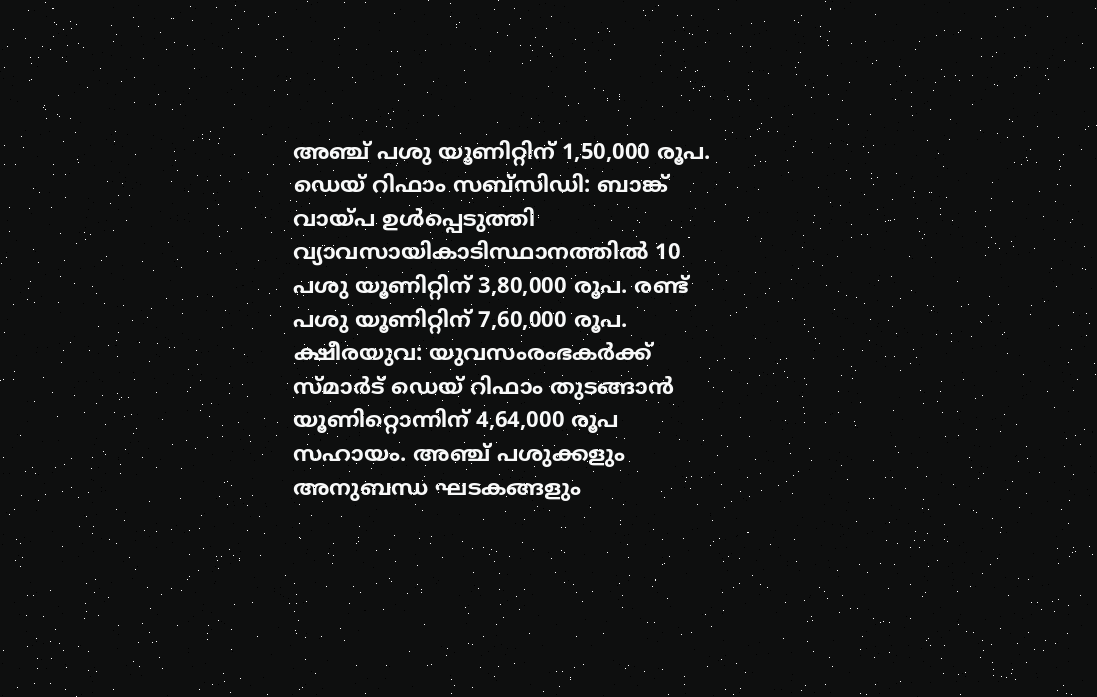അഞ്ച് പശു യൂണിറ്റിന് 1,50,000 രൂപ.
ഡെയ് റിഫാം സബ്സിഡി: ബാങ്ക് വായ്പ ഉൾപ്പെടുത്തി വ്യാവസായികാടിസ്ഥാനത്തിൽ 10 പശു യൂണിറ്റിന് 3,80,000 രൂപ. രണ്ട് പശു യൂണിറ്റിന് 7,60,000 രൂപ.
ക്ഷീരയുവ: യുവസംരംഭകർക്ക് സ്മാർട് ഡെയ് റിഫാം തുടങ്ങാൻ യൂണിറ്റൊന്നിന് 4,64,000 രൂപ സഹായം. അഞ്ച് പശുക്കളും അനുബന്ധ ഘടകങ്ങളും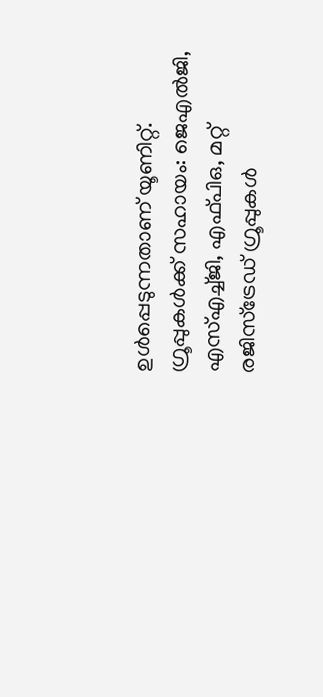ഉൾപ്പെടുന്നതാണ് യൂണിറ്റ്.
ഗ്രൂപ്പുകൾക്ക് സഹായം: ജെഎൽജി, എസ്എച്ച്ജി, എഫ്പിഒ, മറ്റ് രജിസ്ട്രേഡ് ഗ്രൂപ്പുകൾ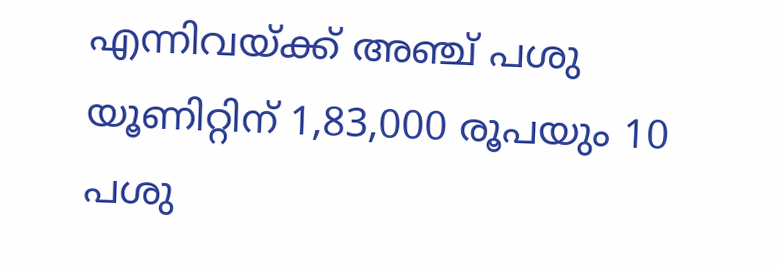എന്നിവയ്ക്ക് അഞ്ച് പശു യൂണിറ്റിന് 1,83,000 രൂപയും 10 പശു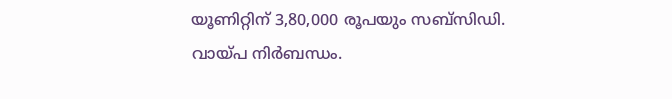യൂണിറ്റിന് 3,80,000 രൂപയും സബ്സിഡി. വായ്പ നിർബന്ധം.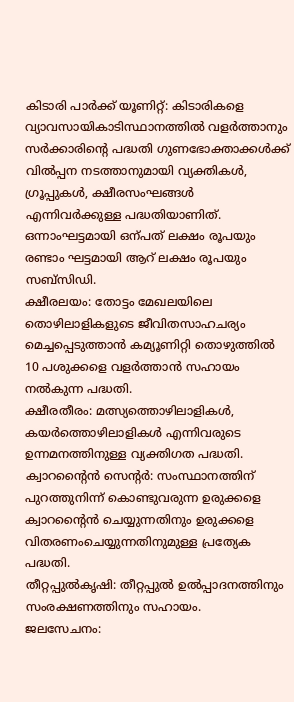കിടാരി പാർക്ക് യൂണിറ്റ്: കിടാരികളെ വ്യാവസായികാടിസ്ഥാനത്തിൽ വളർത്താനും സർക്കാരിന്റെ പദ്ധതി ഗുണഭോക്താക്കൾക്ക് വിൽപ്പന നടത്താനുമായി വ്യക്തികൾ, ഗ്രൂപ്പുകൾ, ക്ഷീരസംഘങ്ങൾ എന്നിവർക്കുള്ള പദ്ധതിയാണിത്. ഒന്നാംഘട്ടമായി ഒന്പത് ലക്ഷം രൂപയും രണ്ടാം ഘട്ടമായി ആറ് ലക്ഷം രൂപയും സബ്സിഡി.
ക്ഷീരലയം: തോട്ടം മേഖലയിലെ തൊഴിലാളികളുടെ ജീവിതസാഹചര്യം മെച്ചപ്പെടുത്താൻ കമ്യൂണിറ്റി തൊഴുത്തിൽ 10 പശുക്കളെ വളർത്താൻ സഹായം നൽകുന്ന പദ്ധതി.
ക്ഷീരതീരം: മത്സ്യത്തൊഴിലാളികൾ, കയർത്തൊഴിലാളികൾ എന്നിവരുടെ ഉന്നമനത്തിനുള്ള വ്യക്തിഗത പദ്ധതി.
ക്വാറന്റൈൻ സെന്റർ: സംസ്ഥാനത്തിന് പുറത്തുനിന്ന് കൊണ്ടുവരുന്ന ഉരുക്കളെ ക്വാറന്റൈൻ ചെയ്യുന്നതിനും ഉരുക്കളെ വിതരണംചെയ്യുന്നതിനുമുള്ള പ്രത്യേക പദ്ധതി.
തീറ്റപ്പുൽകൃഷി: തീറ്റപ്പുൽ ഉൽപ്പാദനത്തിനും സംരക്ഷണത്തിനും സഹായം.
ജലസേചനം: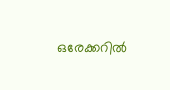ഒരേക്കറിൽ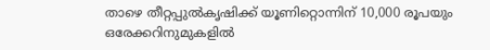താഴെ തീറ്റപ്പുൽകൃഷിക്ക് യൂണിറ്റൊന്നിന് 10,000 രൂപയും ഒരേക്കറിനുമുകളിൽ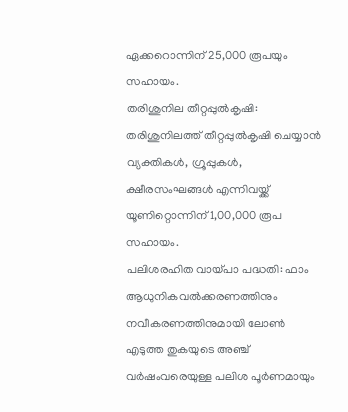ഏക്കറൊന്നിന് 25,000 രൂപയും സഹായം.
തരിശുനില തീറ്റപ്പുൽകൃഷി: തരിശുനിലത്ത് തീറ്റപ്പുൽകൃഷി ചെയ്യാൻ വ്യക്തികൾ, ഗ്രൂപ്പുകൾ, ക്ഷീരസംഘങ്ങൾ എന്നിവയ്ക്ക് യൂണിറ്റൊന്നിന് 1,00,000 രൂപ സഹായം.
പലിശരഹിത വായ്പാ പദ്ധതി: ഫാം ആധുനികവൽക്കരണത്തിനും നവീകരണത്തിനുമായി ലോൺ എടുത്ത തുകയുടെ അഞ്ച് വർഷംവരെയുള്ള പലിശ പൂർണമായും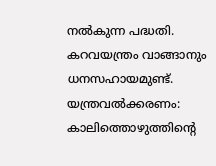നൽകുന്ന പദ്ധതി. കറവയന്ത്രം വാങ്ങാനും ധനസഹായമുണ്ട്.
യന്ത്രവൽക്കരണം: കാലിത്തൊഴുത്തിന്റെ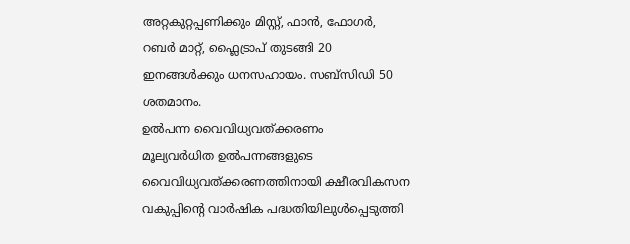അറ്റകുറ്റപ്പണിക്കും മിസ്റ്റ്, ഫാൻ, ഫോഗർ, റബർ മാറ്റ്, ഫ്ലൈട്രാപ് തുടങ്ങി 20 ഇനങ്ങൾക്കും ധനസഹായം. സബ്സിഡി 50 ശതമാനം.
ഉൽപന്ന വൈവിധ്യവത്ക്കരണം
മൂല്യവർധിത ഉൽപന്നങ്ങളുടെ വൈവിധ്യവത്ക്കരണത്തിനായി ക്ഷീരവികസന വകുപ്പിന്റെ വാർഷിക പദ്ധതിയിലുൾപ്പെടുത്തി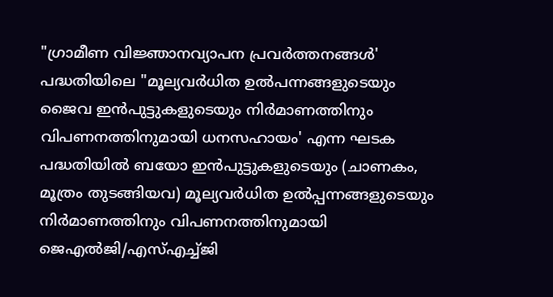"ഗ്രാമീണ വിജ്ഞാനവ്യാപന പ്രവർത്തനങ്ങൾ' പദ്ധതിയിലെ "മൂല്യവർധിത ഉൽപന്നങ്ങളുടെയും ജൈവ ഇൻപുട്ടുകളുടെയും നിർമാണത്തിനും വിപണനത്തിനുമായി ധനസഹായം' എന്ന ഘടക പദ്ധതിയിൽ ബയോ ഇൻപുട്ടുകളുടെയും (ചാണകം, മൂത്രം തുടങ്ങിയവ) മൂല്യവർധിത ഉൽപ്പന്നങ്ങളുടെയും നിർമാണത്തിനും വിപണനത്തിനുമായി ജെഎൽജി/എസ്എച്ച്ജി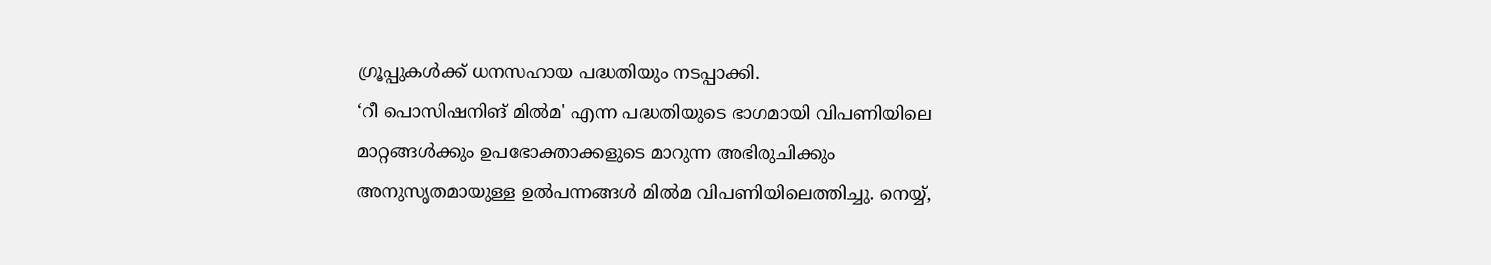ഗ്രൂപ്പുകൾക്ക് ധനസഹായ പദ്ധതിയും നടപ്പാക്കി.
‘റീ പൊസിഷനിങ് മിൽമ' എന്ന പദ്ധതിയുടെ ഭാഗമായി വിപണിയിലെ മാറ്റങ്ങൾക്കും ഉപഭോക്താക്കളുടെ മാറുന്ന അഭിരുചിക്കും അനുസൃതമായുള്ള ഉൽപന്നങ്ങൾ മിൽമ വിപണിയിലെത്തിച്ചു. നെയ്യ്,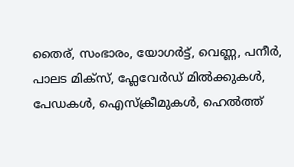തൈര്, സംഭാരം, യോഗർട്ട്, വെണ്ണ, പനീർ, പാലട മിക്സ്, ഫ്ലേവേർഡ് മിൽക്കുകൾ, പേഡകൾ, ഐസ്ക്രീമുകൾ, ഹെൽത്ത്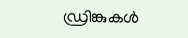ഡ്രിങ്കുകൾ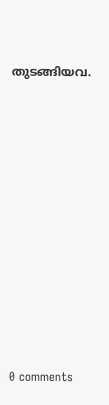തുടങ്ങിയവ.










0 comments